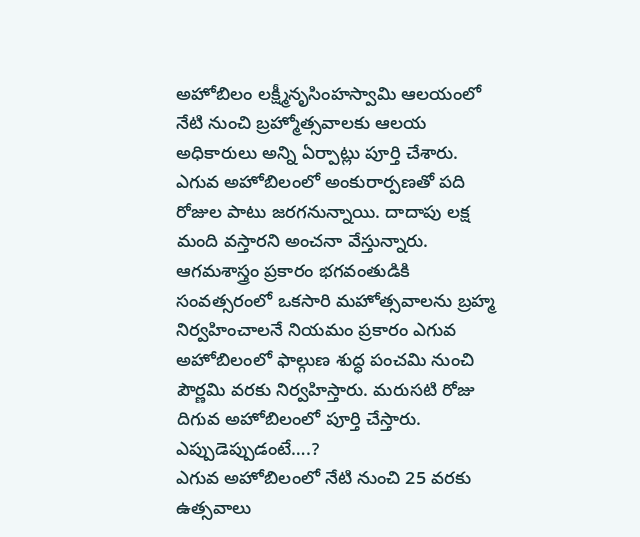అహోబిలం లక్ష్మీనృసింహస్వామి ఆలయంలో నేటి నుంచి బ్రహ్మోత్సవాలకు ఆలయ అధికారులు అన్ని ఏర్పాట్లు పూర్తి చేశారు. ఎగువ అహోబిలంలో అంకురార్పణతో పది రోజుల పాటు జరగనున్నాయి. దాదాపు లక్ష మంది వస్తారని అంచనా వేస్తున్నారు. ఆగమశాస్త్రం ప్రకారం భగవంతుడికి సంవత్సరంలో ఒకసారి మహోత్సవాలను బ్రహ్మ నిర్వహించాలనే నియమం ప్రకారం ఎగువ అహోబిలంలో ఫాల్గుణ శుద్ధ పంచమి నుంచి పౌర్ణమి వరకు నిర్వహిస్తారు. మరుసటి రోజు దిగువ అహోబిలంలో పూర్తి చేస్తారు.
ఎప్పుడెప్పుడంటే….?
ఎగువ అహోబిలంలో నేటి నుంచి 25 వరకు ఉత్సవాలు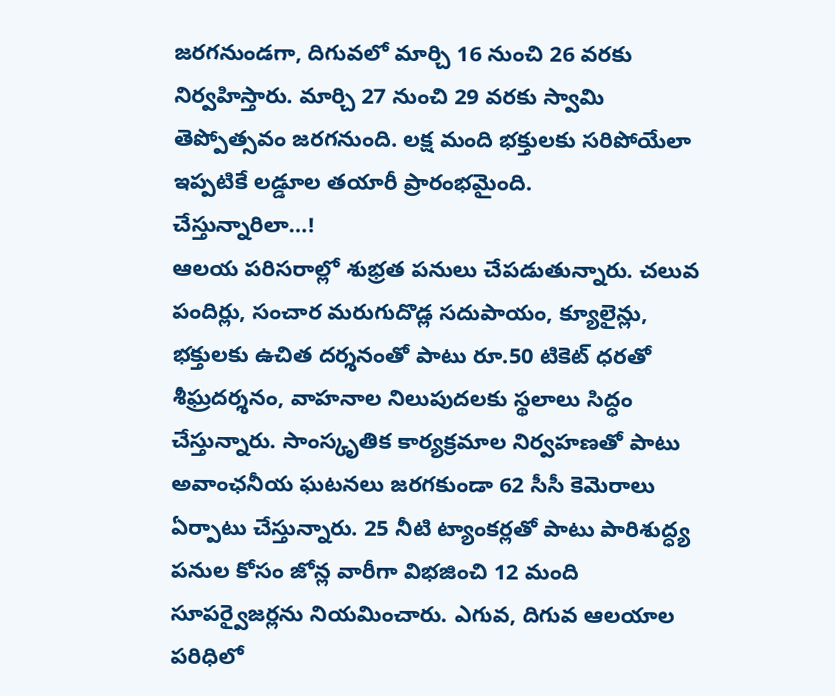జరగనుండగా, దిగువలో మార్చి 16 నుంచి 26 వరకు నిర్వహిస్తారు. మార్చి 27 నుంచి 29 వరకు స్వామి తెప్పోత్సవం జరగనుంది. లక్ష మంది భక్తులకు సరిపోయేలా ఇప్పటికే లడ్డూల తయారీ ప్రారంభమైంది.
చేస్తున్నారిలా…!
ఆలయ పరిసరాల్లో శుభ్రత పనులు చేపడుతున్నారు. చలువ పందిర్లు, సంచార మరుగుదొడ్ల సదుపాయం, క్యూలైన్లు, భక్తులకు ఉచిత దర్శనంతో పాటు రూ.50 టికెట్ ధరతో శీఘ్రదర్శనం, వాహనాల నిలుపుదలకు స్థలాలు సిద్ధం చేస్తున్నారు. సాంస్కృతిక కార్యక్రమాల నిర్వహణతో పాటు అవాంఛనీయ ఘటనలు జరగకుండా 62 సీసీ కెమెరాలు ఏర్పాటు చేస్తున్నారు. 25 నీటి ట్యాంకర్లతో పాటు పారిశుద్ధ్య పనుల కోసం జోన్ల వారీగా విభజించి 12 మంది సూపర్వైజర్లను నియమించారు. ఎగువ, దిగువ ఆలయాల పరిధిలో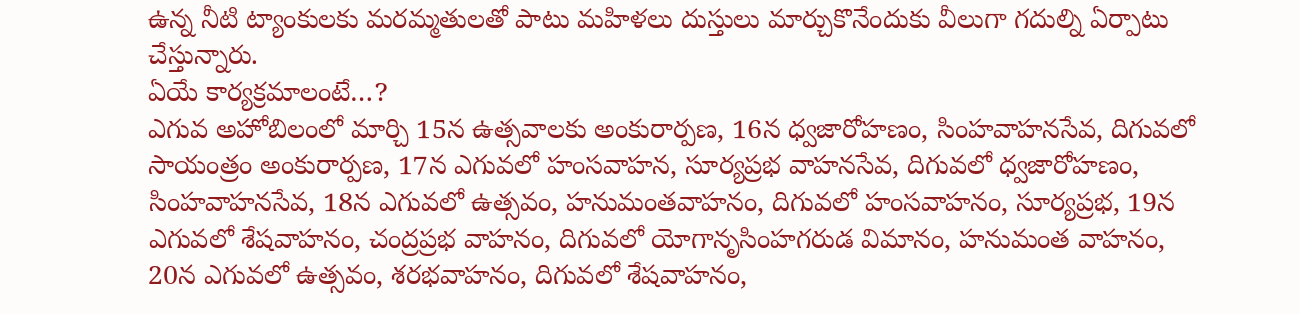ఉన్న నీటి ట్యాంకులకు మరమ్మతులతో పాటు మహిళలు దుస్తులు మార్చుకొనేందుకు వీలుగా గదుల్ని ఏర్పాటు చేస్తున్నారు.
ఏయే కార్యక్రమాలంటే…?
ఎగువ అహోబిలంలో మార్చి 15న ఉత్సవాలకు అంకురార్పణ, 16న ధ్వజారోహణం, సింహవాహనసేవ, దిగువలో సాయంత్రం అంకురార్పణ, 17న ఎగువలో హంసవాహన, సూర్యప్రభ వాహనసేవ, దిగువలో ధ్వజారోహణం, సింహవాహనసేవ, 18న ఎగువలో ఉత్సవం, హనుమంతవాహనం, దిగువలో హంసవాహనం, సూర్యప్రభ, 19న ఎగువలో శేషవాహనం, చంద్రప్రభ వాహనం, దిగువలో యోగానృసింహగరుడ విమానం, హనుమంత వాహనం, 20న ఎగువలో ఉత్సవం, శరభవాహనం, దిగువలో శేషవాహనం,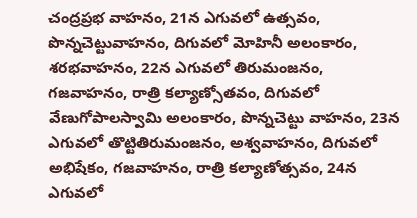చంద్రప్రభ వాహనం, 21న ఎగువలో ఉత్సవం, పొన్నచెట్టువాహనం, దిగువలో మోహినీ అలంకారం, శరభవాహనం, 22న ఎగువలో తిరుమంజనం, గజవాహనం, రాత్రి కల్యాణ్సోతవం, దిగువలో వేణుగోపాలస్వామి అలంకారం, పొన్నచెట్టు వాహనం, 23న ఎగువలో తొట్టితిరుమంజనం, అశ్వవాహనం, దిగువలో అభిషేకం, గజవాహనం, రాత్రి కల్యాణోత్సవం, 24న ఎగువలో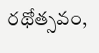రథోత్సవం,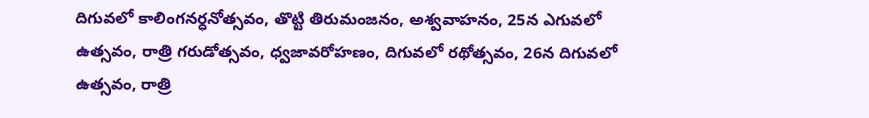దిగువలో కాలింగనర్ధనోత్సవం, తొట్టి తిరుమంజనం, అశ్వవాహనం, 25న ఎగువలో ఉత్సవం, రాత్రి గరుడోత్సవం, ధ్వజావరోహణం, దిగువలో రథోత్సవం, 26న దిగువలో ఉత్సవం, రాత్రి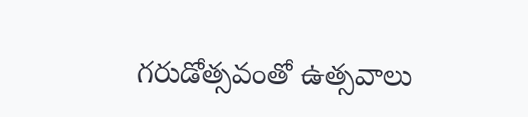గరుడోత్సవంతో ఉత్సవాలు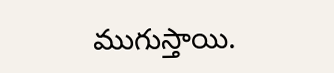ముగుస్తాయి.